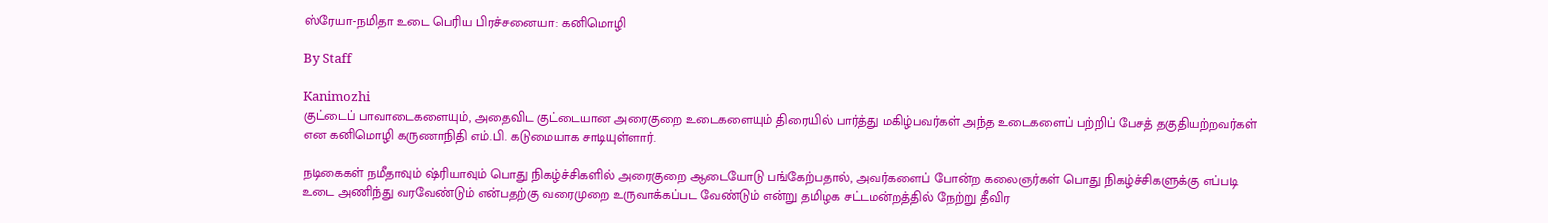ஸ்ரேயா-நமிதா உடை பெரிய பிரச்சனையா: கனிமொழி

By Staff

Kanimozhi
குட்டைப் பாவாடைகளையும், அதைவிட குட்டையான அரைகுறை உடைகளையும் திரையில் பார்த்து மகிழ்பவர்கள் அந்த உடைகளைப் பற்றிப் பேசத் தகுதியற்றவர்கள் என கனிமொழி கருணாநிதி எம்.பி. கடுமையாக சாடியுள்ளார்.

நடிகைகள் நமீதாவும் ஷ்ரியாவும் பொது நிகழ்ச்சிகளில் அரைகுறை ஆடையோடு பங்கேற்பதால், அவர்களைப் போன்ற கலைஞர்கள் பொது நிகழ்ச்சிகளுக்கு எப்படி உடை அணிந்து வரவேண்டும் என்பதற்கு வரைமுறை உருவாக்கப்பட வேண்டும் என்று தமிழக சட்டமன்றத்தில் நேற்று தீவிர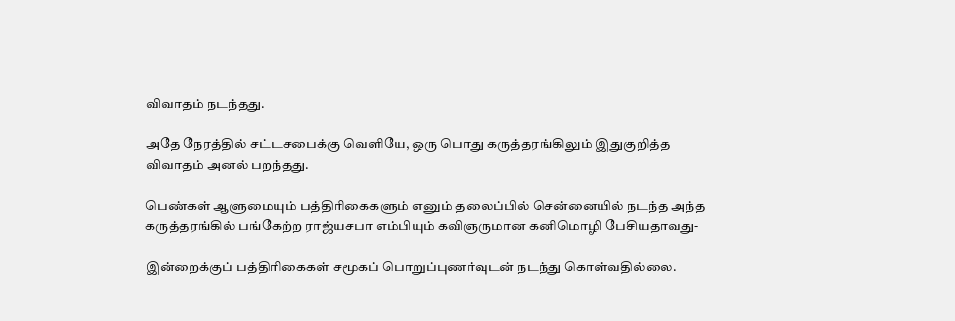விவாதம் நடந்தது.

அதே நேரத்தில் சட்டசபைக்கு வெளியே, ஒரு பொது கருத்தரங்கிலும் இதுகுறித்த விவாதம் அனல் பறந்தது.

பெண்கள் ஆளுமையும் பத்திரிகைகளும் எனும் தலைப்பில் சென்னையில் நடந்த அந்த கருத்தரங்கில் பங்கேற்ற ராஜ்யசபா எம்பியும் கவிஞருமான கனிமொழி பேசியதாவது-

இன்றைக்குப் பத்திரிகைகள் சமூகப் பொறுப்புணர்வுடன் நடந்து கொள்வதில்லை.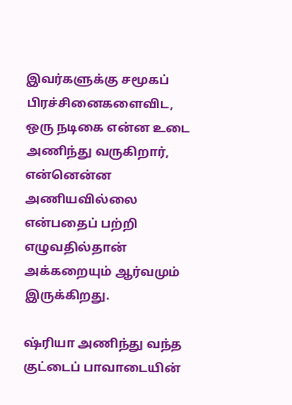இவர்களுக்கு சமூகப் பிரச்சினைகளைவிட, ஒரு நடிகை என்ன உடை அணிந்து வருகிறார், என்னென்ன அணியவில்லை என்பதைப் பற்றி எழுவதில்தான் அக்கறையும் ஆர்வமும் இருக்கிறது.

ஷ்ரியா அணிந்து வந்த குட்டைப் பாவாடையின்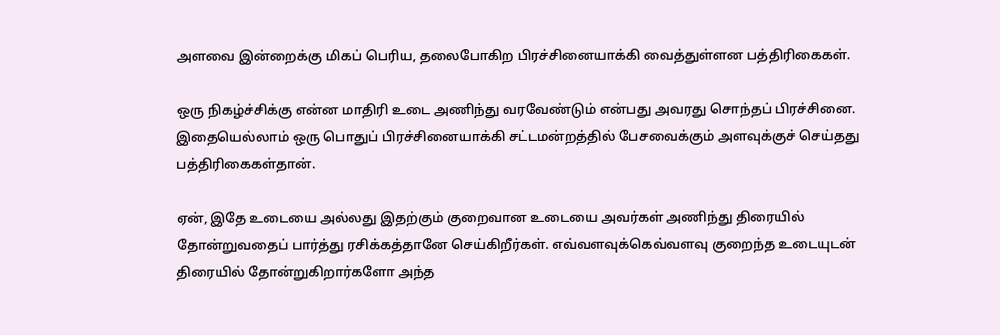அளவை இன்றைக்கு மிகப் பெரிய, தலைபோகிற பிரச்சினையாக்கி வைத்துள்ளன பத்திரிகைகள்.

ஒரு நிகழ்ச்சிக்கு என்ன மாதிரி உடை அணிந்து வரவேண்டும் என்பது அவரது சொந்தப் பிரச்சினை. இதையெல்லாம் ஒரு பொதுப் பிரச்சினையாக்கி சட்டமன்றத்தில் பேசவைக்கும் அளவுக்குச் செய்தது பத்திரிகைகள்தான்.

ஏன், இதே உடையை அல்லது இதற்கும் குறைவான உடையை அவர்கள் அணிந்து திரையில் தோன்றுவதைப் பார்த்து ரசிக்கத்தானே செய்கிறீர்கள். எவ்வளவுக்கெவ்வளவு குறைந்த உடையுடன் திரையில் தோன்றுகிறார்களோ அந்த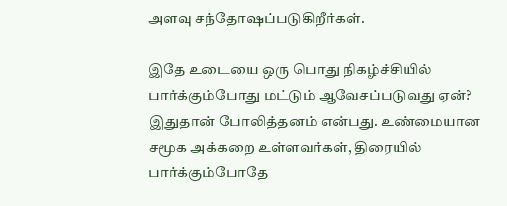அளவு சந்தோஷப்படுகிறீர்கள்.

இதே உடையை ஒரு பொது நிகழ்ச்சியில் பார்க்கும்போது மட்டும் ஆவேசப்படுவது ஏன்? இதுதான் போலித்தனம் என்பது. உண்மையான சமூக அக்கறை உள்ளவர்கள், திரையில் பார்க்கும்போதே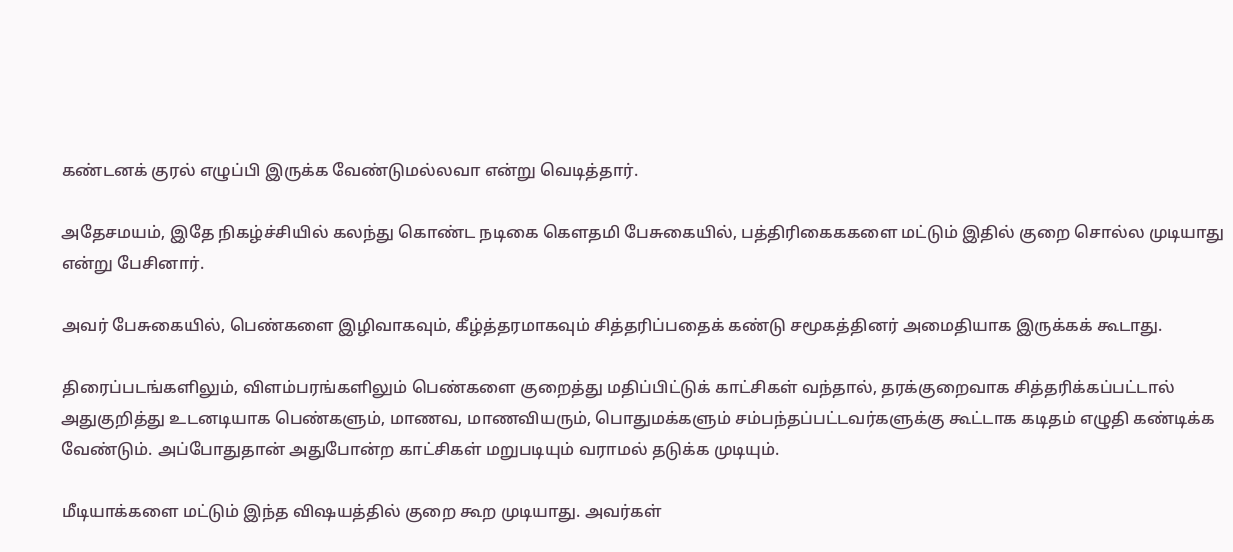கண்டனக் குரல் எழுப்பி இருக்க வேண்டுமல்லவா என்று வெடித்தார்.

அதேசமயம், இதே நிகழ்ச்சியில் கலந்து கொண்ட நடிகை கெளதமி பேசுகையில், பத்திரிகைககளை மட்டும் இதில் குறை சொல்ல முடியாது என்று பேசினார்.

அவர் பேசுகையில், பெண்களை இழிவாகவும், கீழ்த்தரமாகவும் சித்தரிப்பதைக் கண்டு சமூகத்தினர் அமைதியாக இருக்கக் கூடாது.

திரைப்படங்களிலும், விளம்பரங்களிலும் பெண்களை குறைத்து மதிப்பிட்டுக் காட்சிகள் வந்தால், தரக்குறைவாக சித்தரிக்கப்பட்டால் அதுகுறித்து உடனடியாக பெண்களும், மாணவ, மாணவியரும், பொதுமக்களும் சம்பந்தப்பட்டவர்களுக்கு கூட்டாக கடிதம் எழுதி கண்டிக்க வேண்டும். அப்போதுதான் அதுபோன்ற காட்சிகள் மறுபடியும் வராமல் தடுக்க முடியும்.

மீடியாக்களை மட்டும் இந்த விஷயத்தில் குறை கூற முடியாது. அவர்கள்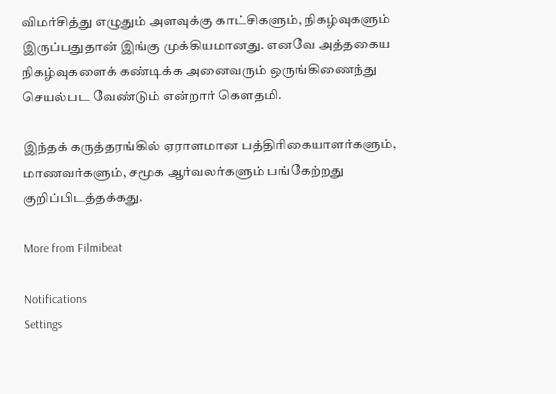விமர்சித்து எழுதும் அளவுக்கு காட்சிகளும், நிகழ்வுகளும் இருப்பதுதான் இங்கு முக்கியமானது. எனவே அத்தகைய நிகழ்வுகளைக் கண்டிக்க அனைவரும் ஒருங்கிணைந்து செயல்பட வேண்டும் என்றார் கெளதமி.

இந்தக் கருத்தரங்கில் ஏராளமான பத்திரிகையாளர்களும், மாணவர்களும், சமூக ஆர்வலர்களும் பங்கேற்றது குறிப்பிடத்தக்கது.

More from Filmibeat

Notifications
Settings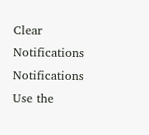Clear Notifications
Notifications
Use the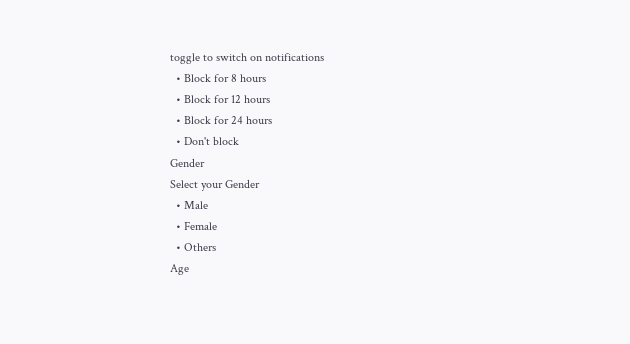toggle to switch on notifications
  • Block for 8 hours
  • Block for 12 hours
  • Block for 24 hours
  • Don't block
Gender
Select your Gender
  • Male
  • Female
  • Others
Age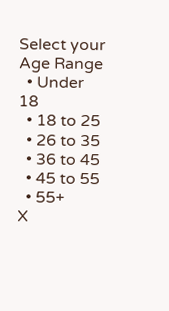Select your Age Range
  • Under 18
  • 18 to 25
  • 26 to 35
  • 36 to 45
  • 45 to 55
  • 55+
X